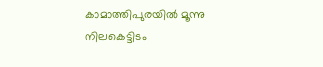കാമാത്തിപുരയില്‍ മൂന്നു നിലകെട്ടിടം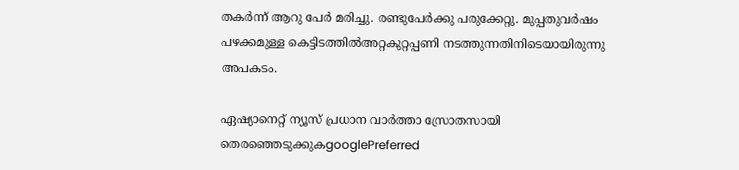തകര്‍ന്ന് ആറു പേര്‍ മരിച്ചു. രണ്ടുപേര്‍ക്കു പരുക്കേറ്റു. മുപ്പതുവര്‍ഷം പഴക്കമുള്ള കെട്ടിടത്തില്‍അറ്റകുറ്റപ്പണി നടത്തുന്നതിനിടെയായിരുന്നു അപകടം.

ഏഷ്യാനെറ്റ് ന്യൂസ് പ്രധാന വാർത്താ സ്രോതസായി തെരഞ്ഞെടുക്കുകgooglePreferred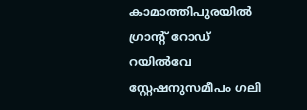കാമാത്തിപുരയില്‍ ഗ്രാന്റ് റോഡ് റയില്‍വേ സ്റ്റേഷനുസമീപം ഗലി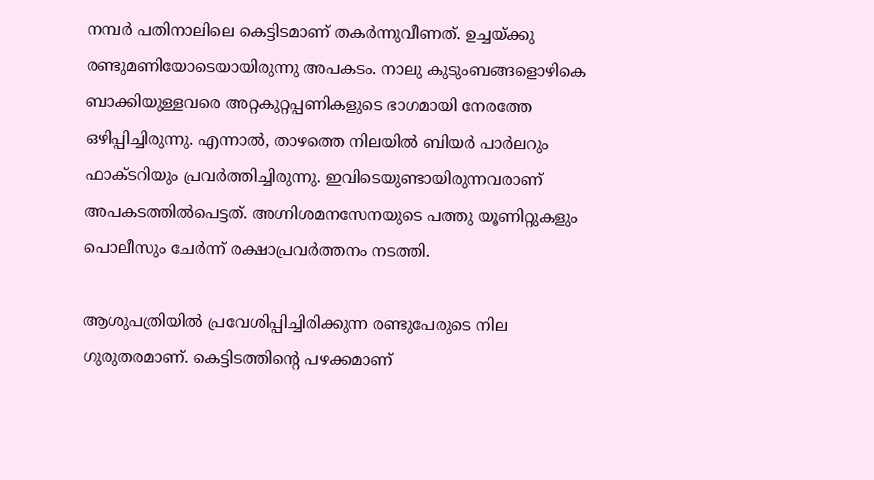നമ്പര്‍ പതിനാലിലെ കെട്ടിടമാണ് തകര്‍ന്നുവീണത്. ഉച്ചയ്‌ക്കു രണ്ടുമണിയോടെയായിരുന്നു അപകടം. നാലു കുടുംബങ്ങളൊഴികെ ബാക്കിയുള്ളവരെ അറ്റകുറ്റപ്പണികളുടെ ഭാഗമായി നേരത്തേ ഒഴിപ്പിച്ചിരുന്നു. എന്നാല്‍, താഴത്തെ നിലയില്‍ ബിയര്‍ പാര്‍ലറും ഫാക്ടറിയും പ്രവര്‍ത്തിച്ചിരുന്നു. ഇവിടെയുണ്ടായിരുന്നവരാണ് അപകടത്തില്‍പെട്ടത്. അഗ്നിശമനസേനയുടെ പത്തു യൂണിറ്റുകളും പൊലീസും ചേര്‍ന്ന് രക്ഷാപ്രവര്‍ത്തനം നടത്തി.

ആശുപത്രിയില്‍ പ്രവേശിപ്പിച്ചിരിക്കുന്ന രണ്ടുപേരുടെ നില ഗുരുതരമാണ്. കെട്ടിടത്തിന്‍റെ പഴക്കമാണ്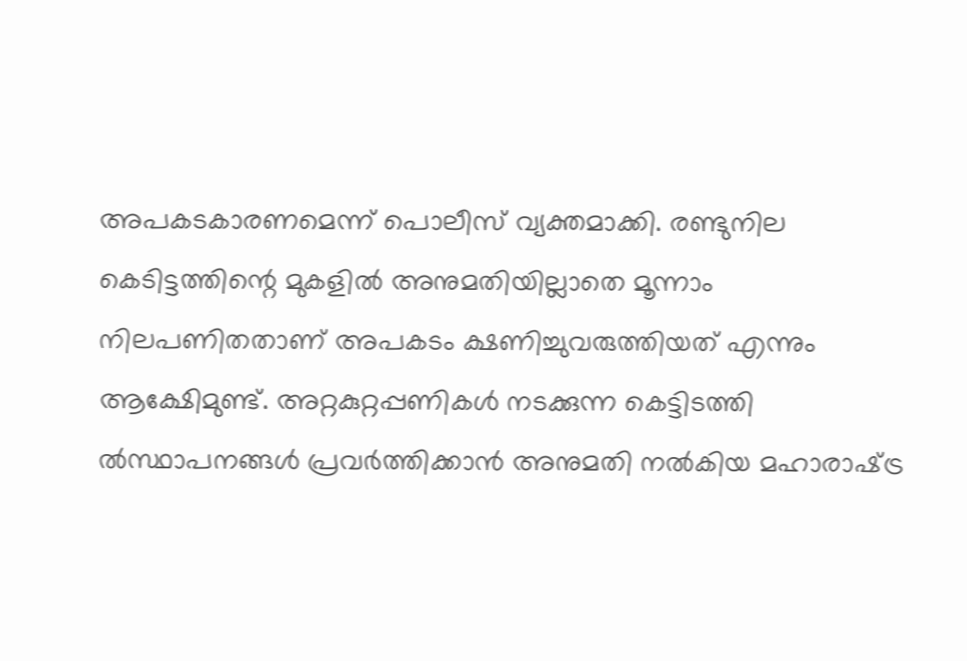അപകടകാരണമെന്ന് പൊലീസ് വ്യക്തമാക്കി. രണ്ടുനില കെടിട്ടത്തിന്റെ മുകളില്‍ അനുമതിയില്ലാതെ മൂന്നാം നിലപണിതതാണ് അപകടം ക്ഷണിച്ചുവരുത്തിയത് എന്നും ആക്ഷേിമുണ്ട്. അറ്റകുറ്റപ്പണികള്‍ നടക്കുന്ന കെട്ടിടത്തി ല്‍സ്ഥാപനങ്ങള്‍ പ്രവര്‍ത്തിക്കാന്‍ അനുമതി നല്‍കിയ മഹാരാഷ്‌ട്ര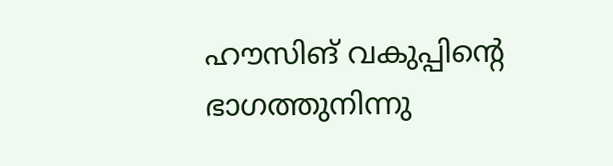ഹൗസിങ് വകുപ്പിന്റെ ഭാഗത്തുനിന്നു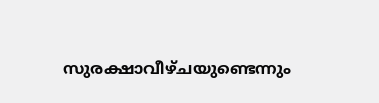സുരക്ഷാവീഴ്‍ചയുണ്ടെന്നും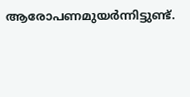ആരോപണമുയര്‍ന്നിട്ടുണ്ട്.